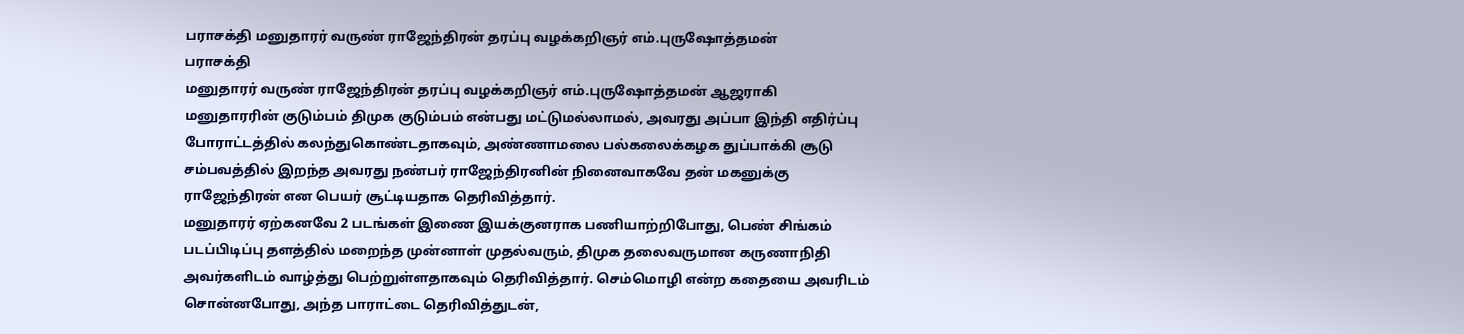பராசக்தி மனுதாரர் வருண் ராஜேந்திரன் தரப்பு வழக்கறிஞர் எம்.புருஷோத்தமன்
பராசக்தி
மனுதாரர் வருண் ராஜேந்திரன் தரப்பு வழக்கறிஞர் எம்.புருஷோத்தமன் ஆஜராகி
மனுதாரரின் குடும்பம் திமுக குடும்பம் என்பது மட்டுமல்லாமல், அவரது அப்பா இந்தி எதிர்ப்பு போராட்டத்தில் கலந்துகொண்டதாகவும், அண்ணாமலை பல்கலைக்கழக துப்பாக்கி சூடு சம்பவத்தில் இறந்த அவரது நண்பர் ராஜேந்திரனின் நினைவாகவே தன் மகனுக்கு ராஜேந்திரன் என பெயர் சூட்டியதாக தெரிவித்தார்.
மனுதாரர் ஏற்கனவே 2 படங்கள் இணை இயக்குனராக பணியாற்றிபோது, பெண் சிங்கம் படப்பிடிப்பு தளத்தில் மறைந்த முன்னாள் முதல்வரும், திமுக தலைவருமான கருணாநிதி அவர்களிடம் வாழ்த்து பெற்றுள்ளதாகவும் தெரிவித்தார். செம்மொழி என்ற கதையை அவரிடம் சொன்னபோது, அந்த பாராட்டை தெரிவித்துடன்,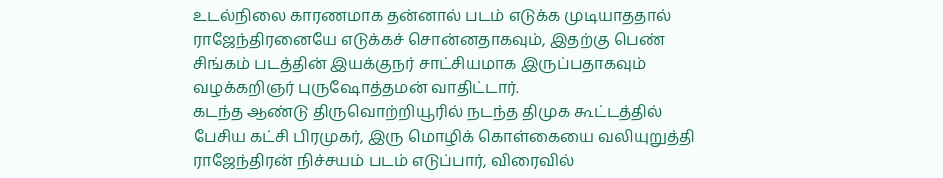உடல்நிலை காரணமாக தன்னால் படம் எடுக்க முடியாததால் ராஜேந்திரனையே எடுக்கச் சொன்னதாகவும், இதற்கு பெண் சிங்கம் படத்தின் இயக்குநர் சாட்சியமாக இருப்பதாகவும் வழக்கறிஞர் புருஷோத்தமன் வாதிட்டார்.
கடந்த ஆண்டு திருவொற்றியூரில் நடந்த திமுக கூட்டத்தில் பேசிய கட்சி பிரமுகர், இரு மொழிக் கொள்கையை வலியுறுத்தி ராஜேந்திரன் நிச்சயம் படம் எடுப்பார், விரைவில்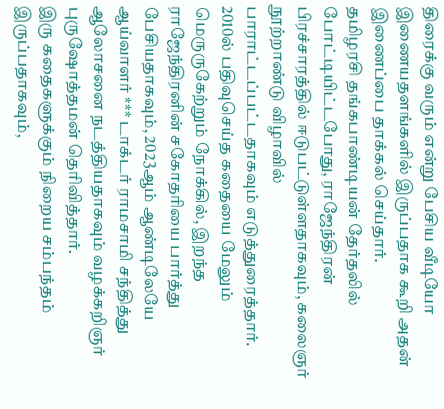திரைக்கு வரும் என்று பேசிய வீடியோ இணையதளங்களில் இருப்பதாக கூறி அதன் இணைப்பை தாக்கல் செய்தார்.
தமிழரசி தங்கபாண்டியன் தேர்தலில் போட்டியிட்டபோது, ராஜேந்திரன் பிரச்சாரத்தில் ஈடுபட்டுள்ளதாகவும், கலைஞர் நூற்றாண்டு விழாவில் பாராட்டப்பட்டதாகவும் எடுத்துரைத்தார்.
2010ல் பதிவுசெய்த கதையை மேலும் மெருருகேற்றும் நோக்கில், இறந்த ராஜேந்திரனின் சகோதரியை பார்த்து பேசியதாகவும், 2023ஆம் ஆண்டிலேயே ஆய்வாளர் *** டாக்டர் ராமசாமி சந்தித்து ஆலோசனை நடத்தியதாகவும் வழக்கறிஞர் புருஷோத்தமன் தெரிவித்தார்.
இரு கதைகளுக்கும் நிறைய சம்பந்தம் இருப்பதாகவும்,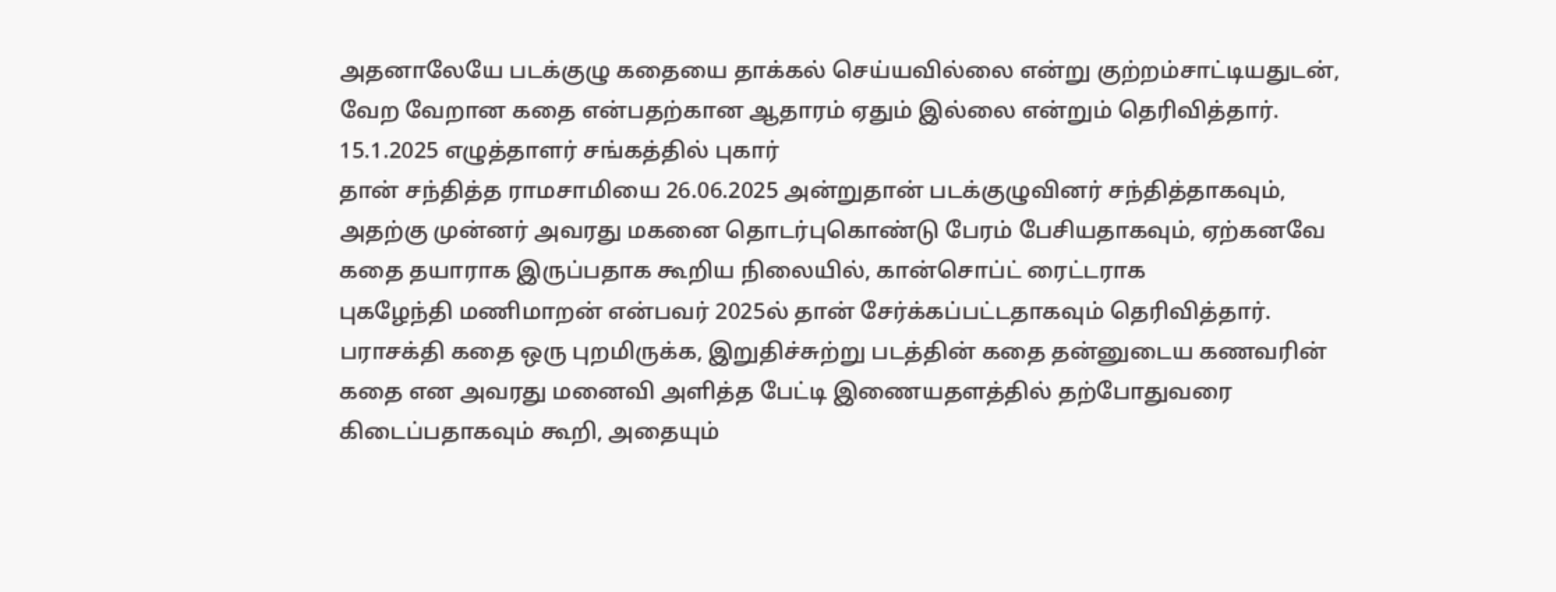அதனாலேயே படக்குழு கதையை தாக்கல் செய்யவில்லை என்று குற்றம்சாட்டியதுடன், வேற வேறான கதை என்பதற்கான ஆதாரம் ஏதும் இல்லை என்றும் தெரிவித்தார்.
15.1.2025 எழுத்தாளர் சங்கத்தில் புகார்
தான் சந்தித்த ராமசாமியை 26.06.2025 அன்றுதான் படக்குழுவினர் சந்தித்தாகவும், அதற்கு முன்னர் அவரது மகனை தொடர்புகொண்டு பேரம் பேசியதாகவும், ஏற்கனவே கதை தயாராக இருப்பதாக கூறிய நிலையில், கான்சொப்ட் ரைட்டராக
புகழேந்தி மணிமாறன் என்பவர் 2025ல் தான் சேர்க்கப்பட்டதாகவும் தெரிவித்தார்.
பராசக்தி கதை ஒரு புறமிருக்க, இறுதிச்சுற்று படத்தின் கதை தன்னுடைய கணவரின் கதை என அவரது மனைவி அளித்த பேட்டி இணையதளத்தில் தற்போதுவரை கிடைப்பதாகவும் கூறி, அதையும்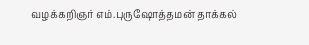வழக்கறிஞர் எம்.புருஷோத்தமன் தாக்கல்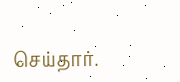செய்தார்.